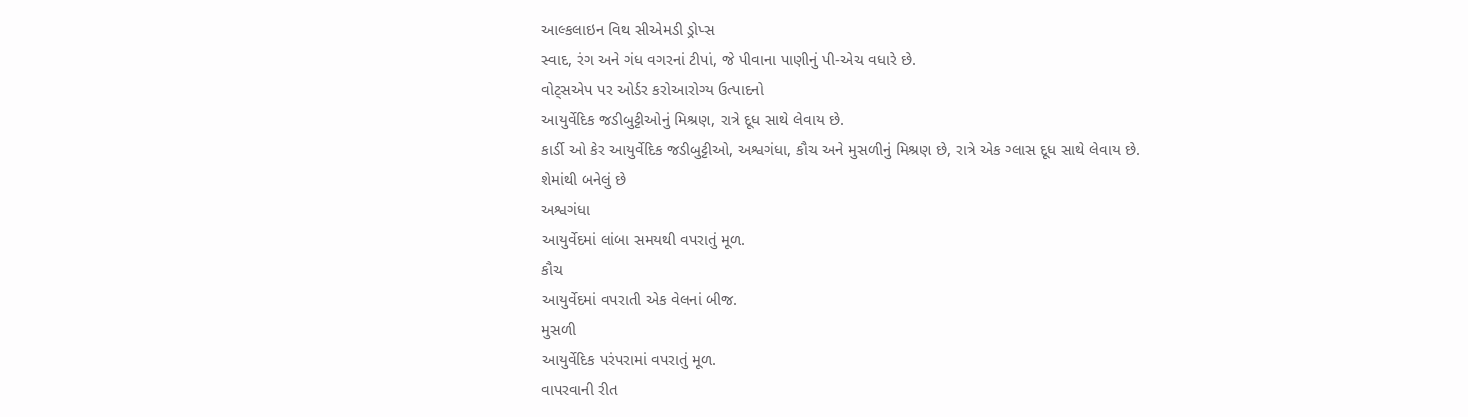આલ્કલાઇન વિથ સીએમડી ડ્રોપ્સ
સ્વાદ, રંગ અને ગંધ વગરનાં ટીપાં, જે પીવાના પાણીનું પી-એચ વધારે છે.
વોટ્સએપ પર ઓર્ડર કરોઆરોગ્ય ઉત્પાદનો
આયુર્વેદિક જડીબુટ્ટીઓનું મિશ્રણ, રાત્રે દૂધ સાથે લેવાય છે.
કાર્ડી ઓ કેર આયુર્વેદિક જડીબુટ્ટીઓ, અશ્વગંધા, કૌચ અને મુસળીનું મિશ્રણ છે, રાત્રે એક ગ્લાસ દૂધ સાથે લેવાય છે.
શેમાંથી બનેલું છે
અશ્વગંધા
આયુર્વેદમાં લાંબા સમયથી વપરાતું મૂળ.
કૌચ
આયુર્વેદમાં વપરાતી એક વેલનાં બીજ.
મુસળી
આયુર્વેદિક પરંપરામાં વપરાતું મૂળ.
વાપરવાની રીત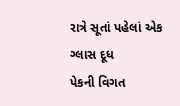રાત્રે સૂતાં પહેલાં એક ગ્લાસ દૂધ
પેકની વિગત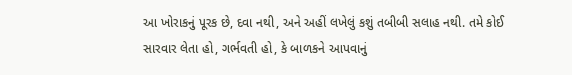આ ખોરાકનું પૂરક છે, દવા નથી, અને અહીં લખેલું કશું તબીબી સલાહ નથી. તમે કોઈ સારવાર લેતા હો, ગર્ભવતી હો, કે બાળકને આપવાનું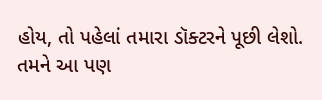હોય, તો પહેલાં તમારા ડૉક્ટરને પૂછી લેશો.
તમને આ પણ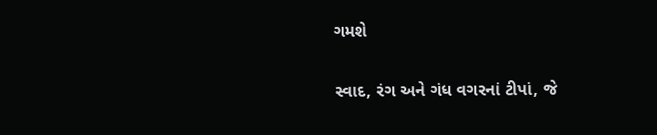ગમશે

સ્વાદ, રંગ અને ગંધ વગરનાં ટીપાં, જે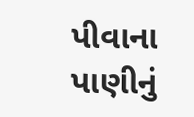પીવાના પાણીનું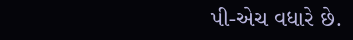પી-એચ વધારે છે.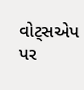વોટ્સએપ પર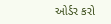ઓર્ડર કરો